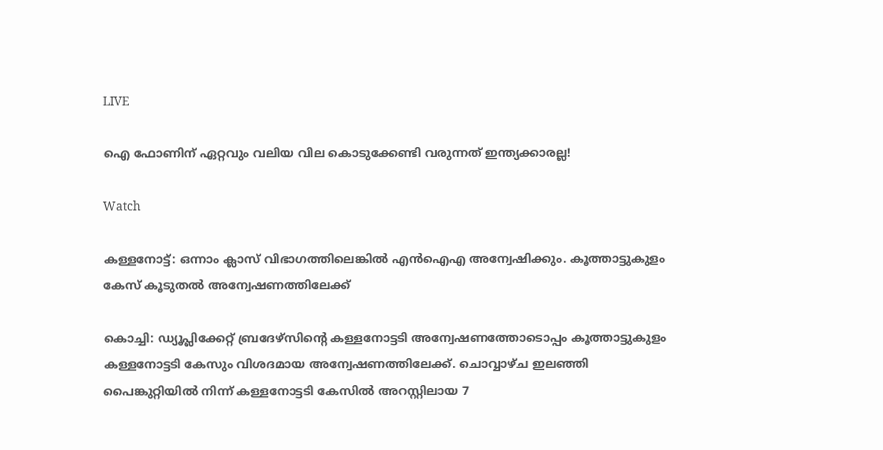LIVE

ഐ ഫോണിന് ഏറ്റവും വലിയ വില കൊടുക്കേണ്ടി വരുന്നത് ഇന്ത്യക്കാരല്ല!

Watch

കള്ളനോട്ട്: ഒന്നാം ക്ലാസ് വിഭാഗത്തിലെങ്കില്‍ എന്‍ഐഎ അന്വേഷിക്കും. കൂത്താട്ടുകുളം കേസ് കൂടുതല്‍ അന്വേഷണത്തിലേക്ക്

കൊച്ചി: ഡ്യൂപ്ലിക്കേറ്റ് ബ്രദേഴ്സിന്‍റെ കള്ളനോട്ടടി അന്വേഷണത്തോടൊപ്പം കൂത്താട്ടുകുളം കള്ളനോട്ടടി കേസും വിശദമായ അന്വേഷണത്തിലേക്ക്. ചൊവ്വാഴ്ച ഇലഞ്ഞി പൈങ്കുറ്റിയില്‍ നിന്ന് കള്ളനോട്ടടി കേസില്‍ അറസ്റ്റിലായ 7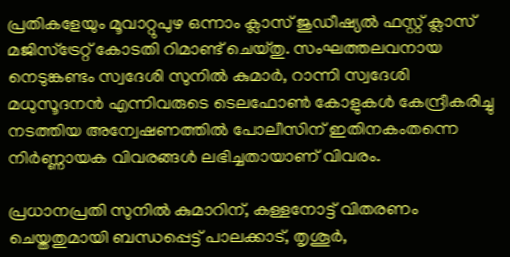പ്രതികളേയും മൂവാറ്റുപുഴ ഒന്നാം ക്ലാസ് ജുഡീഷ്യല്‍ ഫസ്റ്റ് ക്ലാസ് മജിസ്ട്രേറ്റ് കോടതി റിമാണ്ട് ചെയ്തു. സംഘത്തലവനായ നെടുങ്കണ്ടം സ്വദേശി സുനില്‍ കുമാര്‍, റാന്നി സ്വദേശി മധുസൂദനന്‍ എന്നിവരുടെ ടെലഫോണ്‍ കോളുകള്‍ കേന്ദ്രീകരിച്ചു നടത്തിയ അന്വേഷണത്തില്‍ പോലീസിന് ഇതിനകംതന്നെ നിര്‍ണ്ണായക വിവരങ്ങള്‍ ലഭിച്ചതായാണ് വിവരം.

പ്രധാനപ്രതി സുനില്‍ കുമാറിന്, കള്ളനോട്ട് വിതരണം ചെയ്തതുമായി ബന്ധപ്പെട്ട് പാലക്കാട്, തൃശൂര്‍,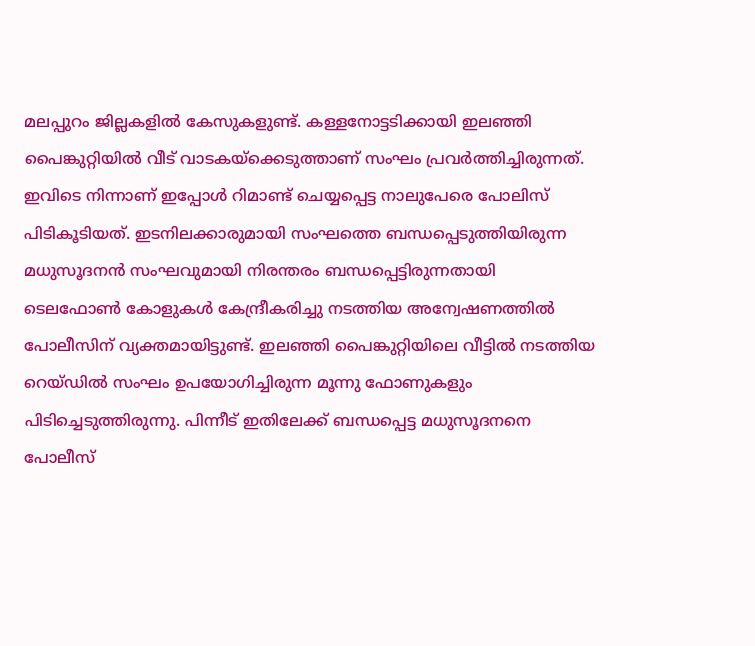മലപ്പുറം ജില്ലകളില്‍ കേസുകളുണ്ട്. കള്ളനോട്ടടിക്കായി ഇലഞ്ഞി പൈങ്കുറ്റിയില്‍ വീട് വാടകയ്ക്കെടുത്താണ് സംഘം പ്രവര്‍ത്തിച്ചിരുന്നത്. ഇവിടെ നിന്നാണ് ഇപ്പോള്‍ റിമാണ്ട് ചെയ്യപ്പെട്ട നാലുപേരെ പോലിസ് പിടികൂടിയത്. ഇടനിലക്കാരുമായി സംഘത്തെ ബന്ധപ്പെടുത്തിയിരുന്ന മധുസൂദനന്‍ സംഘവുമായി നിരന്തരം ബന്ധപ്പെട്ടിരുന്നതായി ടെലഫോണ്‍ കോളുകള്‍ കേന്ദ്രീകരിച്ചു നടത്തിയ അന്വേഷണത്തില്‍ പോലീസിന് വ്യക്തമായിട്ടുണ്ട്. ഇലഞ്ഞി പൈങ്കുറ്റിയിലെ വീട്ടില്‍ നടത്തിയ റെയ്ഡില്‍ സംഘം ഉപയോഗിച്ചിരുന്ന മൂന്നു ഫോണുകളും പിടിച്ചെടുത്തിരുന്നു. പിന്നീട് ഇതിലേക്ക് ബന്ധപ്പെട്ട മധുസൂദനനെ പോലീസ്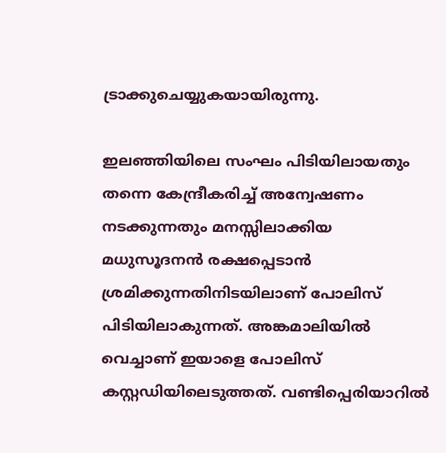ട്രാക്കുചെയ്യുകയായിരുന്നു.

ഇലഞ്ഞിയിലെ സംഘം പിടിയിലായതും തന്നെ കേന്ദ്രീകരിച്ച് അന്വേഷണം നടക്കുന്നതും മനസ്സിലാക്കിയ മധുസൂദനന്‍ രക്ഷപ്പെടാന്‍ ശ്രമിക്കുന്നതിനിടയിലാണ് പോലിസ് പിടിയിലാകുന്നത്. അങ്കമാലിയില്‍ വെച്ചാണ് ഇയാളെ പോലിസ് കസ്റ്റഡിയിലെടുത്തത്. വണ്ടിപ്പെരിയാറില്‍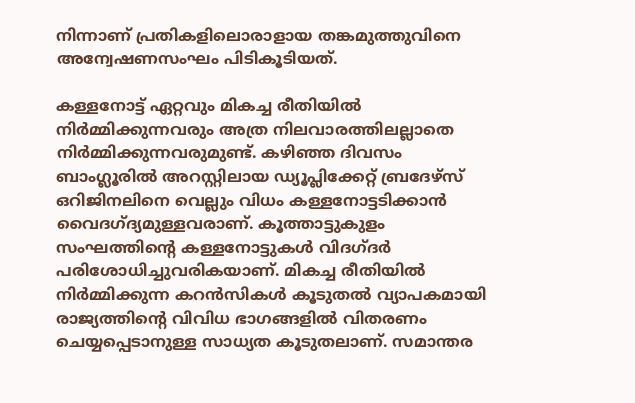നിന്നാണ് പ്രതികളിലൊരാളായ തങ്കമുത്തുവിനെ അന്വേഷണസംഘം പിടികൂടിയത്.

കള്ളനോട്ട് ഏറ്റവും മികച്ച രീതിയില്‍ നിര്‍മ്മിക്കുന്നവരും അത്ര നിലവാരത്തിലല്ലാതെ നിര്‍മ്മിക്കുന്നവരുമുണ്ട്. കഴിഞ്ഞ ദിവസം ബാംഗ്ലൂരില്‍ അറസ്റ്റിലായ ഡ്യൂപ്ലിക്കേറ്റ് ബ്രദേഴ്സ് ഒറിജിനലിനെ വെല്ലും വിധം കള്ളനോട്ടടിക്കാന്‍ വൈദഗ്ദ്യമുള്ളവരാണ്. കൂത്താട്ടുകുളം സംഘത്തിന്റെ കള്ളനോട്ടുകള്‍ വിദഗ്ദര്‍ പരിശോധിച്ചുവരികയാണ്. മികച്ച രീതിയില്‍ നിര്‍മ്മിക്കുന്ന കറന്‍സികള്‍ കൂടുതല്‍ വ്യാപകമായി രാജ്യത്തിന്റെ വിവിധ ഭാഗങ്ങളില്‍ വിതരണം ചെയ്യപ്പെടാനുള്ള സാധ്യത കൂടുതലാണ്. സമാന്തര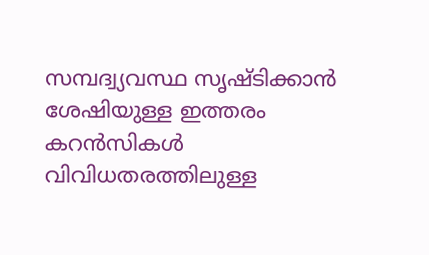സമ്പദ്വ്യവസ്ഥ സൃഷ്ടിക്കാന്‍ ശേഷിയുള്ള ഇത്തരം കറന്‍സികള്‍ വിവിധതരത്തിലുള്ള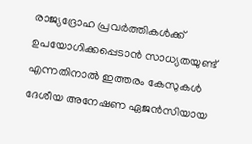രാജ്യദ്രോഹ പ്രവര്‍ത്തികള്‍ക്ക് ഉപയോഗിക്കപ്പെടാന്‍ സാധ്യതയുണ്ട് എന്നതിനാല്‍ ഇത്തരം കേസുകള്‍ ദേശീയ അനേഷണ ഏജന്‍സിയായ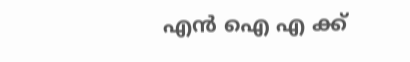എന്‍ ഐ എ ക്ക്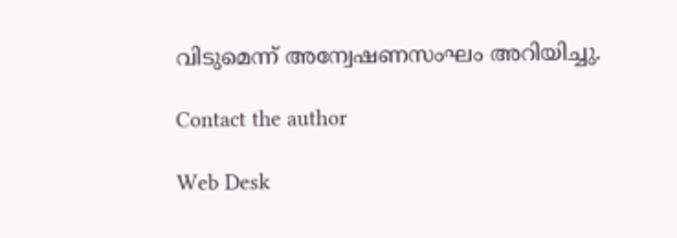വിടുമെന്ന് അന്വേഷണസംഘം അറിയിച്ചു.

Contact the author

Web Desk